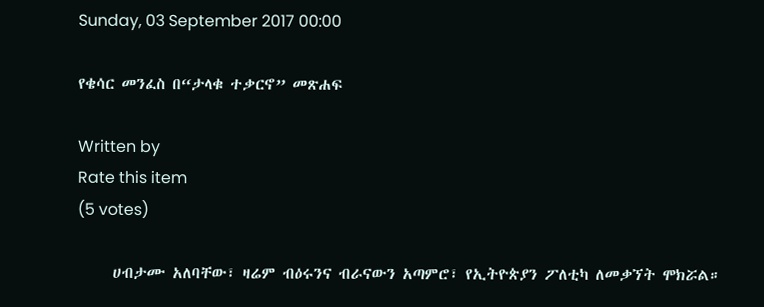Sunday, 03 September 2017 00:00

የቄሳር መንፈስ በ“ታላቁ ተቃርኖ” መጽሐፍ

Written by
Rate this item
(5 votes)

     ሀብታሙ አለባቸው፣ ዛሬም ብዕሩንና ብራናውን አጣምሮ፣ የኢትዮጵያን ፖለቲካ ለመቃኘት ሞክሯል።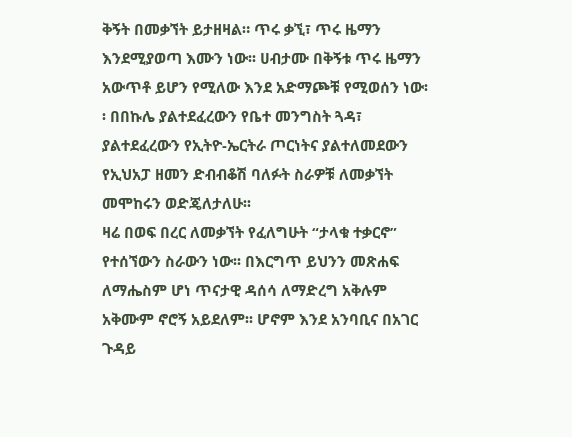ቅኝት በመቃኘት ይታዘዛል። ጥሩ ቃኚ፣ ጥሩ ዜማን እንደሚያወጣ እሙን ነው፡፡ ሀብታሙ በቅኝቱ ጥሩ ዜማን አውጥቶ ይሆን የሚለው እንደ አድማጮቹ የሚወሰን ነው፡፡ በበኩሌ ያልተደፈረውን የቤተ መንግስት ጓዳ፣ ያልተደፈረውን የኢትዮ-ኤርትራ ጦርነትና ያልተለመደውን የኢህአፓ ዘመን ድብብቆሽ ባለፉት ስራዎቹ ለመቃኘት መሞከሩን ወድጄለታለሁ፡፡
ዛሬ በወፍ በረር ለመቃኘት የፈለግሁት “ታላቁ ተቃርኖ” የተሰኘውን ስራውን ነው፡፡ በእርግጥ ይህንን መጽሐፍ ለማሔስም ሆነ ጥናታዊ ዳሰሳ ለማድረግ አቅሉም አቅሙም ኖሮኝ አይደለም፡፡ ሆኖም እንደ አንባቢና በአገር ጉዳይ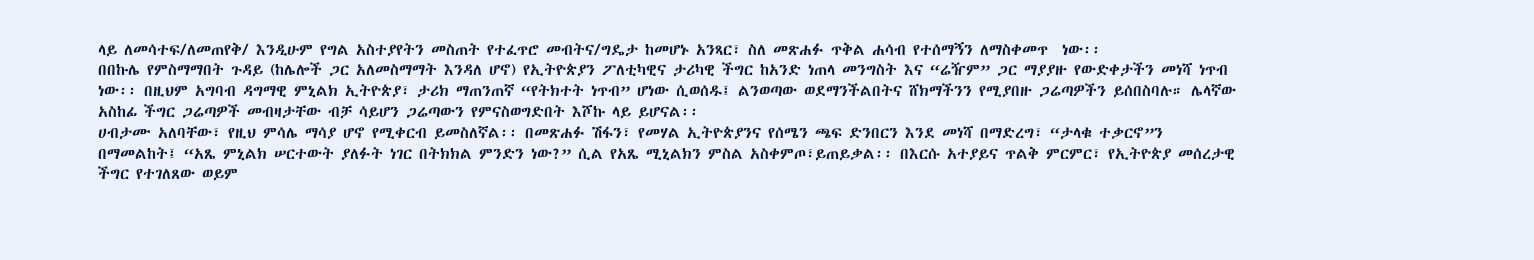ላይ ለመሳተፍ/ለመጠየቅ/ እንዲሁም የግል አስተያየትን መስጠት የተፈጥሮ መብትና/ግዴታ ከመሆኑ አንጻር፣ ስለ መጽሐፉ ጥቅል ሐሳብ የተሰማኝን ለማስቀመጥ  ነው፡፡
በበኩሌ የምስማማበት ጉዳይ (ከሌሎች ጋር አለመስማማት እንዳለ ሆኖ) የኢትዮጵያን ፖለቲካዊና ታሪካዊ ችግር ከአንድ ነጠላ መንግስት እና “ሬዥም” ጋር ማያያዙ የውድቀታችን መነሻ ነጥብ ነው፡፡ በዚህም አግባብ ዳግማዊ ምኒልክ ኢትዮጵያ፣ ታሪክ ማጠንጠኛ “የትክተት ነጥብ” ሆነው ሲወሰዱ፤ ልንወጣው ወደማንችልበትና ሸክማችንን የሚያበዙ ጋሬጣዎችን ይሰበስባሉ። ሌላኛው አስከፊ ችግር ጋሬጣዎች መብዛታቸው ብቻ ሳይሆን ጋሬጣውን የምናስወግድበት እሾኩ ላይ ይሆናል፡፡
ሀብታሙ አለባቸው፣ የዚህ ምሳሌ ማሳያ ሆኖ የሚቀርብ ይመስለኛል፡፡ በመጽሐፉ ሽፋን፣ የመሃል ኢትዮጵያንና የሰሜን ጫፍ ድንበርን እንደ መነሻ በማድረግ፣ “ታላቁ ተቃርኖ”ን በማመልከት፤ “አጼ ምኒልክ ሠርተውት ያለፉት ነገር በትክክል ምንድን ነው?” ሲል የአጼ ሚኒልክን ምስል አስቀምጦ፣ይጠይቃል፡፡ በእርሱ አተያይና ጥልቅ ምርምር፣ የኢትዮጵያ መሰረታዊ ችግር የተገለጸው ወይም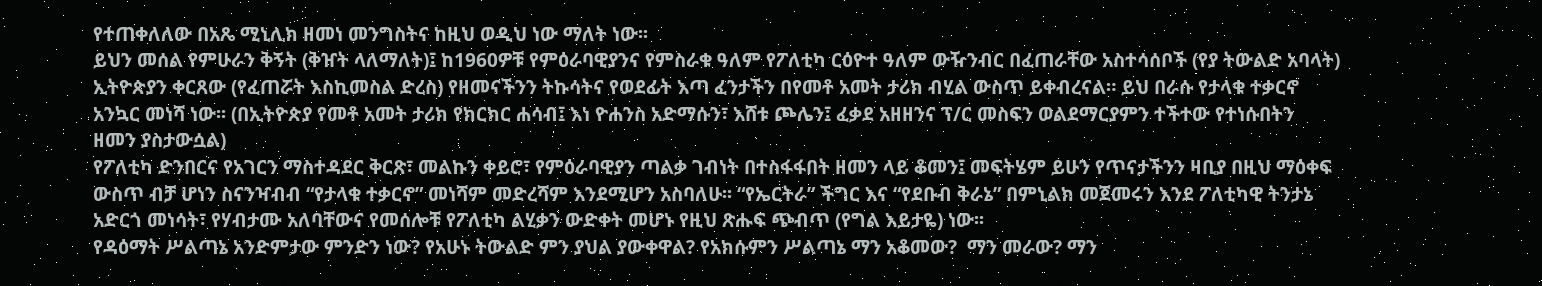የተጠቀለለው በአጼ ሚኒሊክ ዘመነ መንግስትና ከዚህ ወዲህ ነው ማለት ነው፡፡
ይህን መሰል የምሁራን ቅኝት (ቅዠት ላለማለት)፤ ከ1960ዎቹ የምዕራባዊያንና የምስራቁ ዓለም የፖለቲካ ርዕዮተ ዓለም ውዥንብር በፈጠራቸው አስተሳሰቦች (የያ ትውልድ አባላት) ኢትዮጵያን ቀርጸው (የፈጠሯት እስኪመስል ድረስ) የዘመናችንን ትኩሳትና የወደፊት እጣ ፈንታችን በየመቶ አመት ታሪክ ብሂል ውስጥ ይቀብረናል። ይህ በራሱ የታላቁ ተቃርኖ አንኳር መነሻ ነው፡፡ (በኢትዮጵያ የመቶ አመት ታሪክ የክርክር ሐሳብ፤ እነ ዮሐንስ አድማሱን፣ እሸቱ ጮሌን፤ ፈቃደ አዘዘንና ፕ/ር መስፍን ወልደማርያምን ተችተው የተነሱበትን ዘመን ያስታውሷል)
የፖለቲካ ድንበርና የአገርን ማስተዳደር ቅርጽ፣ መልኩን ቀይሮ፣ የምዕራባዊያን ጣልቃ ገብነት በተስፋፋበት ዘመን ላይ ቆመን፤ መፍትሄም ይሁን የጥናታችንን ዛቢያ በዚህ ማዕቀፍ ውስጥ ብቻ ሆነን ስናንዣብብ “የታላቁ ተቃርኖ” መነሻም መድረሻም እንደሚሆን አስባለሁ፡፡ “የኤርትራ” ችግር እና “የደቡብ ቅራኔ” በምኒልክ መጀመሩን እንደ ፖለቲካዊ ትንታኔ አድርጎ መነሳት፣ የሃብታሙ አለባቸውና የመሰሎቹ የፖለቲካ ልሂቃን ውድቀት መሆኑ የዚህ ጽሑፍ ጭብጥ (የግል እይታዬ) ነው፡፡
የዳዕማት ሥልጣኔ አንድምታው ምንድን ነው? የአሁኑ ትውልድ ምን ያህል ያውቀዋል? የአክሱምን ሥልጣኔ ማን አቆመው?  ማን መራው? ማን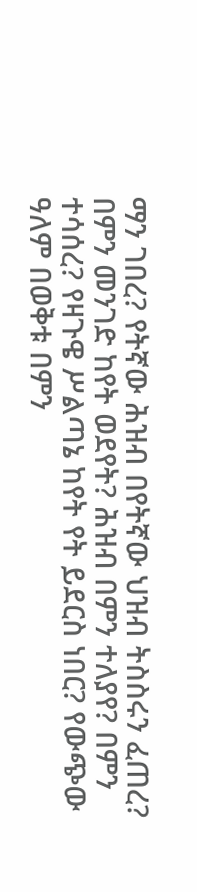ማን ገበረ? የትኛው ሕዝብ በየትኛው ህዝብ ትስስሩን ፈጠረ? በምን መንገድ ከየት ወደየት? ሕዝብ በምን ተለያየ? በምን ተሳሰረ? የዛጉዌ ሥልጣኔ ከየት የት ይደርስ ነበር? የውጭው ዓለም በወቅቱ በምን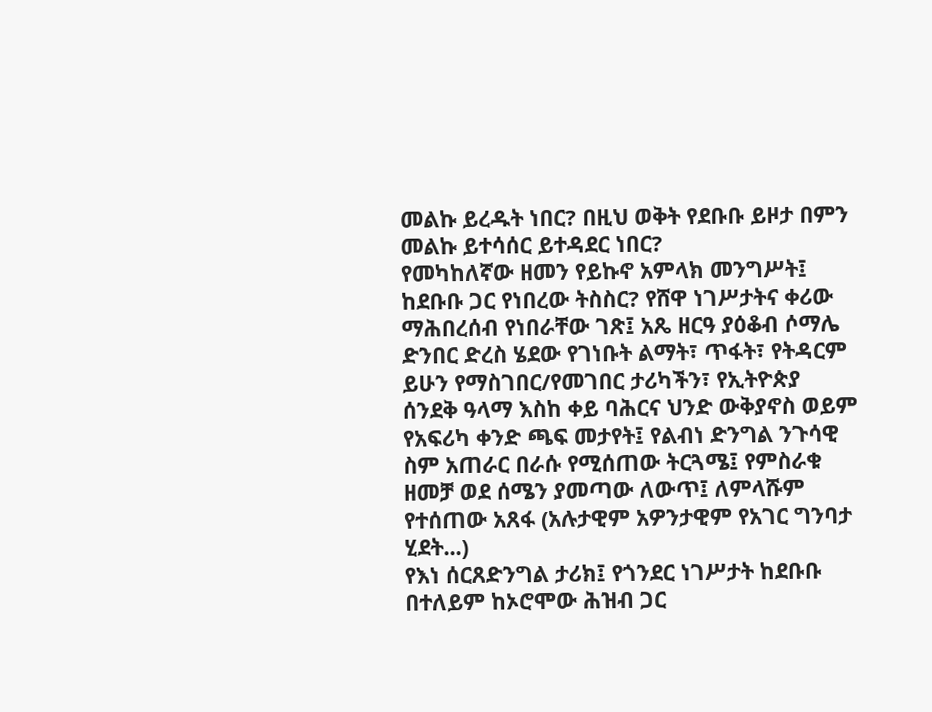መልኩ ይረዱት ነበር? በዚህ ወቅት የደቡቡ ይዞታ በምን መልኩ ይተሳሰር ይተዳደር ነበር?
የመካከለኛው ዘመን የይኩኖ አምላክ መንግሥት፤ ከደቡቡ ጋር የነበረው ትስስር? የሸዋ ነገሥታትና ቀሪው ማሕበረሰብ የነበራቸው ገጽ፤ አጼ ዘርዓ ያዕቆብ ሶማሌ ድንበር ድረስ ሄደው የገነቡት ልማት፣ ጥፋት፣ የትዳርም ይሁን የማስገበር/የመገበር ታሪካችን፣ የኢትዮጵያ ሰንደቅ ዓላማ እስከ ቀይ ባሕርና ህንድ ውቅያኖስ ወይም የአፍሪካ ቀንድ ጫፍ መታየት፤ የልብነ ድንግል ንጉሳዊ ስም አጠራር በራሱ የሚሰጠው ትርጓሜ፤ የምስራቁ ዘመቻ ወደ ሰሜን ያመጣው ለውጥ፤ ለምላሹም የተሰጠው አጸፋ (አሉታዊም አዎንታዊም የአገር ግንባታ ሂደት...)
የእነ ሰርጸድንግል ታሪክ፤ የጎንደር ነገሥታት ከደቡቡ በተለይም ከኦሮሞው ሕዝብ ጋር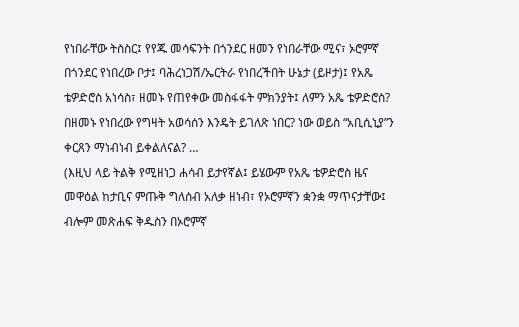የነበራቸው ትስስር፤ የየጁ መሳፍንት በጎንደር ዘመን የነበራቸው ሚና፣ ኦሮምኛ በጎንደር የነበረው ቦታ፤ ባሕረነጋሽ/ኤርትራ የነበረችበት ሁኔታ (ይዞታ)፤ የአጼ ቴዎድሮስ አነሳስ፣ ዘመኑ የጠየቀው መስፋፋት ምክንያት፤ ለምን አጼ ቴዎድሮስ? በዘመኑ የነበረው የግዛት አወሳሰን እንዴት ይገለጽ ነበር? ነው ወይስ “አቢሲኒያ”ን ቀርጸን ማነብነብ ይቀልለናል? …
(እዚህ ላይ ትልቅ የሚዘነጋ ሐሳብ ይታየኛል፤ ይሄውም የአጼ ቴዎድሮስ ዜና መዋዕል ከታቢና ምጡቅ ግለሰብ አለቃ ዘነብ፣ የኦሮምኛን ቋንቋ ማጥናታቸው፤ ብሎም መጽሐፍ ቅዱስን በኦሮምኛ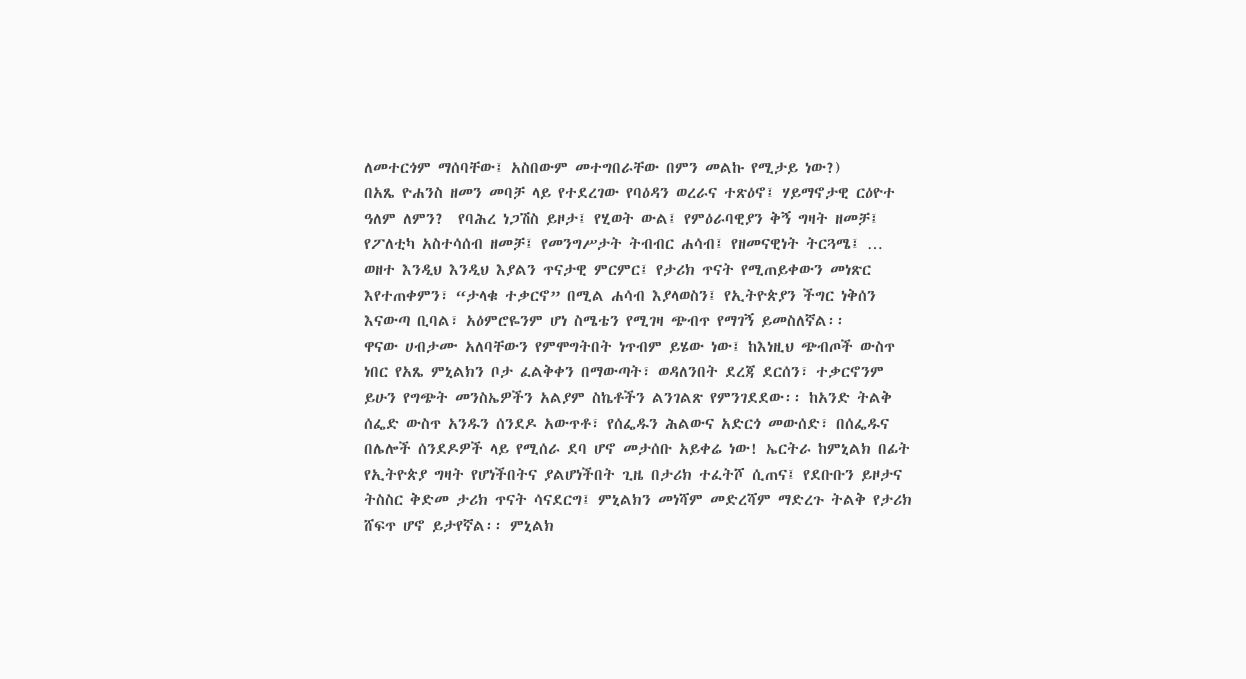ለመተርጎም ማሰባቸው፤ አስበውም መተግበራቸው በምን መልኩ የሚታይ ነው?)
በአጼ ዮሐንስ ዘመን መባቻ ላይ የተደረገው የባዕዳን ወረራና ተጽዕኖ፤ ሃይማኖታዊ ርዕዮተ ዓለም ለምን?  የባሕረ ነጋሽስ ይዞታ፤ የሂወት ውል፤ የምዕራባዊያን ቅኝ ግዛት ዘመቻ፤ የፖለቲካ አስተሳሰብ ዘመቻ፤ የመንግሥታት ትብብር ሐሳብ፤ የዘመናዊነት ትርጓሜ፤ … ወዘተ እንዲህ እንዲህ እያልን ጥናታዊ ምርምር፤ የታሪክ ጥናት የሚጠይቀውን መነጽር እየተጠቀምን፣ “ታላቁ ተቃርኖ” በሚል ሐሳብ እያላወስን፤ የኢትዮጵያን ችግር ነቅሰን እናውጣ ቢባል፣ አዕምሮዬንም ሆነ ስሜቴን የሚገዛ ጭብጥ የማገኝ ይመስለኛል፡፡
ዋናው ሀብታሙ አለባቸውን የምሞግትበት ነጥብም ይሄው ነው፤ ከእነዚህ ጭብጦች ውስጥ ነበር የአጼ ምኒልክን ቦታ ፈልቅቀን በማውጣት፣ ወዳለንበት ደረጃ ደርሰን፣ ተቃርኖንም ይሁን የግጭት መንስኤዎችን አልያም ስኬቶችን ልንገልጽ የምንገደደው፡፡ ከአንድ ትልቅ ሰፌድ ውስጥ አንዱን ሰንደዶ አውጥቶ፣ የሰፌዱን ሕልውና አድርጎ መውሰድ፣ በሰፌዱና በሌሎች ሰንደዶዎች ላይ የሚሰራ ደባ ሆኖ መታሰቡ አይቀሬ ነው! ኤርትራ ከምኒልክ በፊት የኢትዮጵያ ግዛት የሆነችበትና ያልሆነችበት ጊዜ በታሪክ ተፈትሾ ሲጠና፤ የደቡቡን ይዞታና ትስስር ቅድመ ታሪክ ጥናት ሳናደርግ፤ ምኒልክን መነሻም መድረሻም ማድረጉ ትልቅ የታሪክ ሸፍጥ ሆኖ ይታየኛል፡፡ ምኒልክ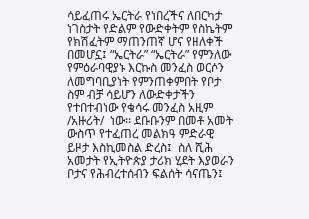ሳይፈጠሩ ኤርትራ የነበረችና ለበርካታ ነገስታት የድልም የውድቀትም የስኬትም የክሽፈትም ማጠንጠኛ ሆና የዘለቀች በመሆኗ፤ “ኤርትራ” “ኤርትራ” የምንለው የምዕራባዊያኑ እርኩስ መንፈስ ወርሶን ለመግባቢያነት የምንጠቀምበት የቦታ ስም ብቻ ሳይሆን ለውድቀታችን የተበተብነው የቄሳሩ መንፈስ አዚም /አዙሪት/  ነው፡፡ ደቡቡንም በመቶ አመት ውስጥ የተፈጠረ መልክዓ ምድራዊ ይዞታ እስኪመስል ድረስ፤  ስለ ሺሕ አመታት የኢትዮጵያ ታሪክ ሂደት እያወራን ቦታና የሕብረተሰብን ፍልሰት ሳናጤን፤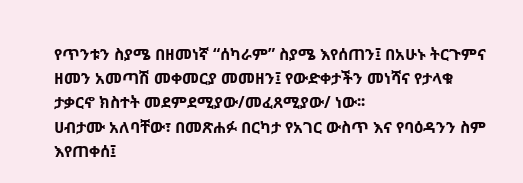የጥንቱን ስያሜ በዘመነኛ “ሰካራም” ስያሜ እየሰጠን፤ በአሁኑ ትርጉምና ዘመን አመጣሽ መቀመርያ መመዘን፤ የውድቀታችን መነሻና የታላቁ ታቃርኖ ክስተት መደምደሚያው/መፈጸሚያው/ ነው፡፡
ሀብታሙ አለባቸው፣ በመጽሐፉ በርካታ የአገር ውስጥ እና የባዕዳንን ስም እየጠቀሰ፤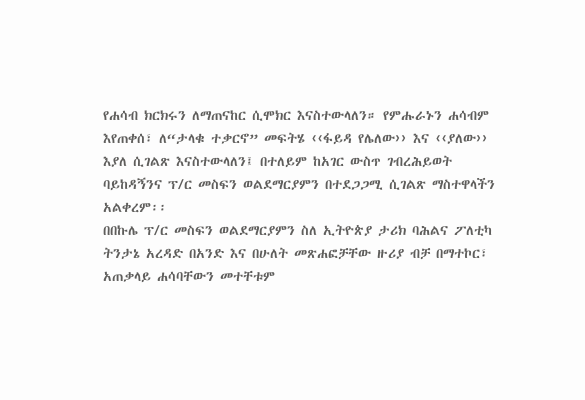የሐሳብ ክርክሩን ለማጠናከር ሲሞክር እናስተውላለን። የምሑራኑን ሐሳብም እየጠቀሰ፣ ለ“ታላቁ ተቃርኖ” መፍትሄ ‹‹ፋይዳ የሌለው›› እና ‹‹ያለው›› እያለ ሲገልጽ እናስተውላለን፤ በተለይም ከአገር ውስጥ ገብረሕይወት ባይከዳኝንና ፕ/ር መስፍን ወልደማርያምን በተደጋጋሚ ሲገልጽ ማስተዋላችን አልቀረም፡፡
በበኩሌ ፕ/ር መስፍን ወልደማርያምን ስለ ኢትዮጵያ ታሪክ ባሕልና ፖለቲካ ትንታኔ አረዳድ በአንድ እና በሁለት መጽሐፎቻቸው ዙሪያ ብቻ በማተኮር፣ አጠቃላይ ሐሳባቸውን መተቸቱም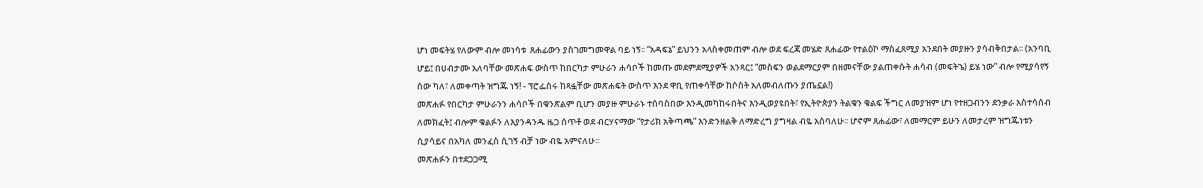ሆነ መፍትሄ የለውም ብሎ መነሳቱ  ጸሐፊውን ያስገመግመዋል ባይ ነኝ፡፡ “አዳፍኔ” ይህንን አላስቀመጠም ብሎ ወደ ፍረጃ መሄድ ጸሐፊው የተልዕኮ ማስፈጸሚያ አንደበት መያዙን ያሳብቅበታል፡፡ (አንባቢ ሆይ፤ በሀብታሙ አለባቸው መጽሐፍ ውስጥ ከበርካታ ምሁራን ሐሳቦች ከመጡ መደምደሚያዎች አንጻር፤ “መስፍን ወልደማርያም በዘመናቸው ያልጠቀሱት ሐሳብ (መፍትኄ) ይሄ ነው” ብሎ የሚያሳየኝ ሰው ካለ፣ ለመቀጣት ዝግጁ ነኝ! - ፕሮፌሰሩ ከጻፏቸው መጽሐፍት ውስጥ እንደ ዋቢ የጠቀሳቸው ከሶስት አለመብለጡን ያጤኗል!)
መጽሐፉ የበርካታ ምሁራንን ሐሳቦች በቁንጽልም ቢሆን መያዙ ምሁራኑ ተሰባስበው እንዲመካከሩበትና እንዲወያዩበት፣ የኢትዮጵያን ትልቁን ቁልፍ ችግር ለመያዝም ሆነ የተዘጋብንን ደንቃራ አስተሳሰብ ለመክፈት፤ ብሎም ቁልፉን ለእያንዳንዱ ዜጋ ሰጥቶ ወደ ብርሃናማው “የታሪክ አቅጣጫ” እንድንዘልቅ ለማድረግ ያግዛል ብዬ አስባለሁ፡፡ ሆኖም ጸሐፊው፣ ለመማርም ይሁን ለመታረም ዝግጁነቱን ሲያሳይና በአካለ መንፈስ ሲገኝ ብቻ ነው ብዬ አምናለሁ፡፡
መጽሐፉን በተደጋጋሚ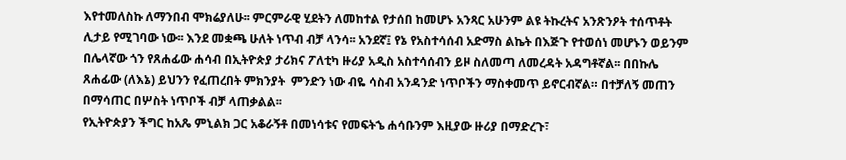እየተመለስኩ ለማንበብ ሞክሬያለሁ፡፡ ምርምራዊ ሂደትን ለመከተል የታሰበ ከመሆኑ አንጻር አሁንም ልዩ ትኩረትና አንጽንዖት ተሰጥቶት ሊታይ የሚገባው ነው፡፡ እንደ መቋጫ ሁለት ነጥብ ብቻ ላንሳ፡፡ አንደኛ፤ የኔ የአስተሳሰብ አድማስ ልኬት በእጅጉ የተወሰነ መሆኑን ወይንም በሌላኛው ጎን የጸሐፊው ሐሳብ በኢትዮጵያ ታሪክና ፖለቲካ ዙሪያ አዲስ አስተሳሰብን ይዞ ስለመጣ ለመረዳት አዳግቶኛል፡፡ በበኩሌ ጸሐፊው (ለእኔ) ይህንን የፈጠረበት ምክንያት  ምንድን ነው ብዬ ሳስብ አንዳንድ ነጥቦችን ማስቀመጥ ይኖርብኛል። በተቻለኝ መጠን በማሳጠር በሦስት ነጥቦች ብቻ ላጠቃልል፡፡
የኢትዮጵያን ችግር ከአጼ ምኒልክ ጋር አቆራኝቶ በመነሳቱና የመፍትኄ ሐሳቡንም እዚያው ዙሪያ በማድረጉ፣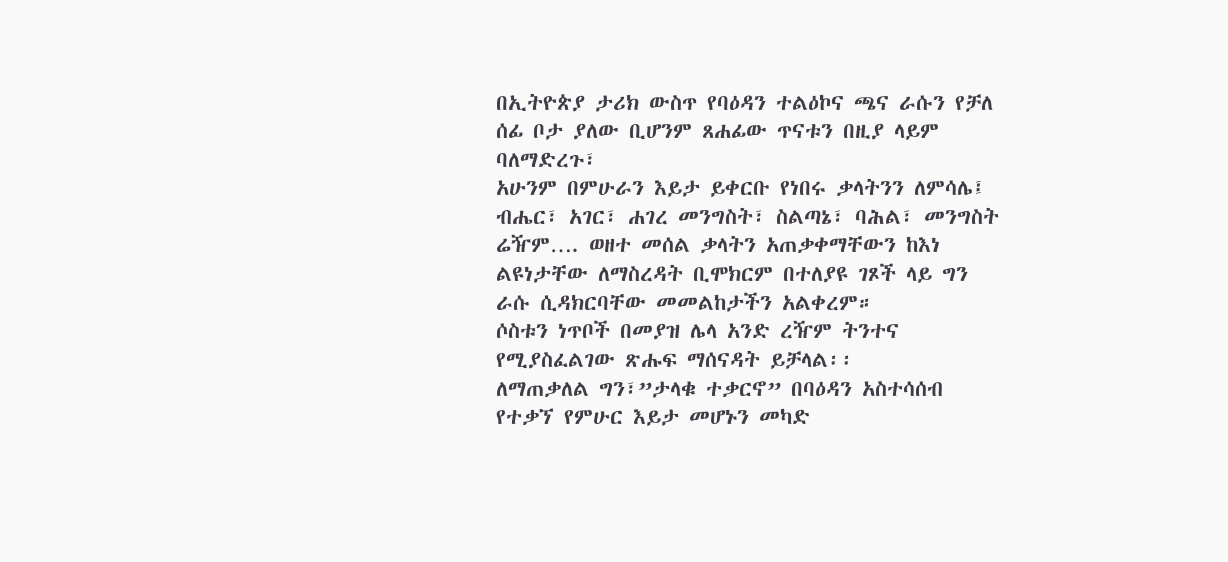በኢትዮጵያ ታሪክ ውስጥ የባዕዳን ተልዕኮና ጫና ራሱን የቻለ ሰፊ ቦታ ያለው ቢሆንም ጸሐፊው ጥናቱን በዚያ ላይም ባለማድረጉ፣
አሁንም በምሁራን እይታ ይቀርቡ የነበሩ ቃላትንን ለምሳሌ፤ ብሔር፣ አገር፣ ሐገረ መንግስት፣ ስልጣኔ፣ ባሕል፣ መንግስት ሬዥም…. ወዘተ መሰል ቃላትን አጠቃቀማቸውን ከእነ ልዩነታቸው ለማስረዳት ቢሞክርም በተለያዩ ገጾች ላይ ግን ራሱ ሲዳክርባቸው መመልከታችን አልቀረም።
ሶስቱን ነጥቦች በመያዝ ሌላ አንድ ረዥም ትንተና የሚያስፈልገው ጽሑፍ ማሰናዳት ይቻላል፡፡
ለማጠቃለል ግን፣”ታላቁ ተቃርኖ” በባዕዳን አስተሳሰብ የተቃኘ የምሁር እይታ መሆኑን መካድ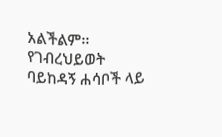አልችልም፡፡ የገብረህይወት ባይከዳኝ ሐሳቦች ላይ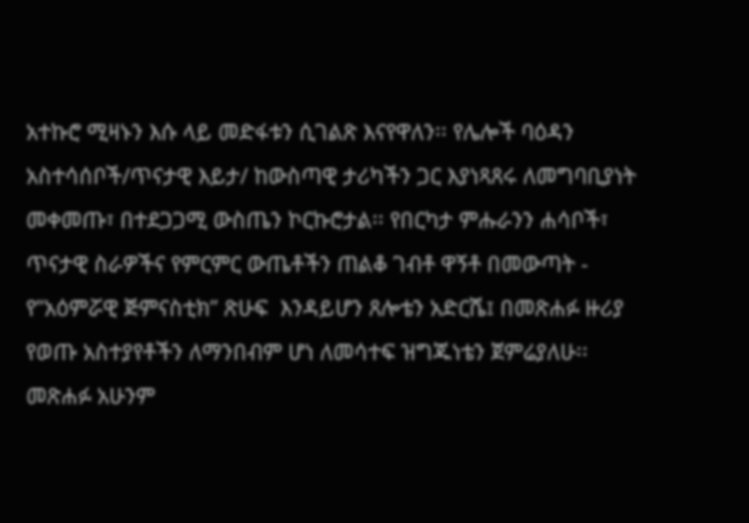አተኩሮ ሚዛኑን እሱ ላይ መድፋቱን ሲገልጽ እናየዋለን፡፡ የሌሎች ባዕዳን አስተሳሰቦች/ጥናታዊ እይታ/ ከውስጣዊ ታሪካችን ጋር እያነጻጸሩ ለመግባቢያነት መቀመጡ፣ በተደጋጋሚ ውስጤን ኮርኩሮታል፡፡ የበርካታ ምሑራንን ሐሳቦች፣ ጥናታዊ ስራዎችና የምርምር ውጤቶችን ጠልቆ ገብቶ ዋኝቶ በመውጣት - የ”አዕምሯዊ ጅምናስቲክ” ጽሁፍ  እንዳይሆን ጸሎቴን አድርሼ፤ በመጽሐፉ ዙሪያ የወጡ አስተያየቶችን ለማንበብም ሆነ ለመሳተፍ ዝግጁነቴን ጀምሬያለሁ፡፡ መጽሐፉ አሁንም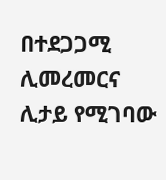በተደጋጋሚ ሊመረመርና ሊታይ የሚገባው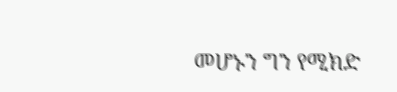መሆኑን ግን የሚክድ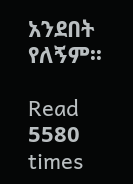አንደበት የለኝም፡፡

Read 5580 times